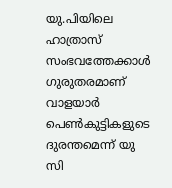യു.പിയിലെ ഹാത്രാസ് സംഭവത്തേക്കാൾ ഗുരുതരമാണ് വാളയാർ പെൺകുട്ടികളുടെ ദുരന്തമെന്ന് യു സി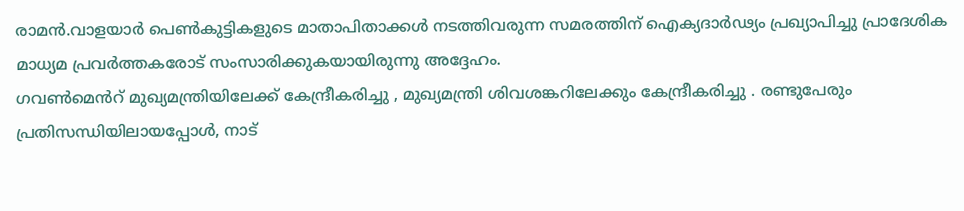രാമൻ.വാളയാർ പെൺകുട്ടികളുടെ മാതാപിതാക്കൾ നടത്തിവരുന്ന സമരത്തിന് ഐക്യദാർഢ്യം പ്രഖ്യാപിച്ചു പ്രാദേശിക മാധ്യമ പ്രവർത്തകരോട് സംസാരിക്കുകയായിരുന്നു അദ്ദേഹം.
ഗവൺമെൻറ് മുഖ്യമന്ത്രിയിലേക്ക് കേന്ദ്രീകരിച്ചു , മുഖ്യമന്ത്രി ശിവശങ്കറിലേക്കും കേന്ദ്രീകരിച്ചു . രണ്ടുപേരും പ്രതിസന്ധിയിലായപ്പോൾ, നാട്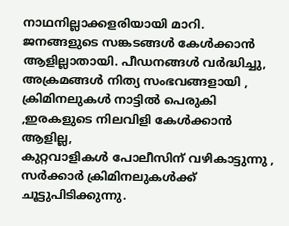നാഥനില്ലാക്കളരിയായി മാറി.
ജനങ്ങളുടെ സങ്കടങ്ങൾ കേൾക്കാൻ ആളില്ലാതായി. പീഡനങ്ങൾ വർദ്ധിച്ചു, അക്രമങ്ങൾ നിത്യ സംഭവങ്ങളായി , ക്രിമിനലുകൾ നാട്ടിൽ പെരുകി ,ഇരകളുടെ നിലവിളി കേൾക്കാൻ ആളില്ല,
കുറ്റവാളികൾ പോലീസിന് വഴികാട്ടുന്നു ,
സർക്കാർ ക്രിമിനലുകൾക്ക് ചൂട്ടുപിടിക്കുന്നു.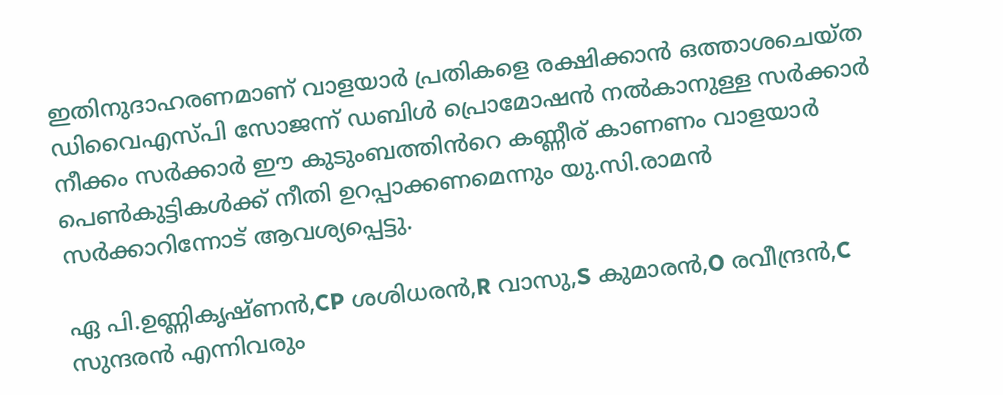ഇതിനുദാഹരണമാണ് വാളയാർ പ്രതികളെ രക്ഷിക്കാൻ ഒത്താശചെയ്ത ഡിവൈഎസ്പി സോജന്ന് ഡബിൾ പ്രൊമോഷൻ നൽകാനുള്ള സർക്കാർ നീക്കം സർക്കാർ ഈ കുടുംബത്തിൻറെ കണ്ണീര് കാണണം വാളയാർ പെൺകുട്ടികൾക്ക് നീതി ഉറപ്പാക്കണമെന്നും യു.സി.രാമൻ സർക്കാറിന്നോട് ആവശ്യപ്പെട്ടു.

ഏ പി.ഉണ്ണികൃഷ്ണൻ,CP ശശിധരൻ,R വാസു,S കുമാരൻ,O രവീന്ദ്രൻ,C സുന്ദരൻ എന്നിവരും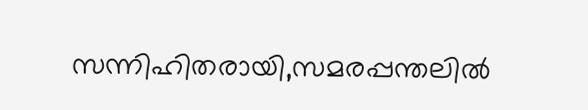സന്നിഹിതരായി,സമരപ്പന്തലിൽ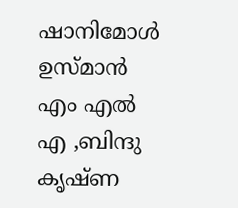ഷാനിമോൾ ഉസ്മാൻ എം എൽ എ ,ബിന്ദു കൃഷ്ണ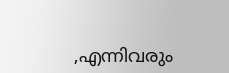,എന്നിവരും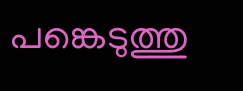പങ്കെടുത്തു